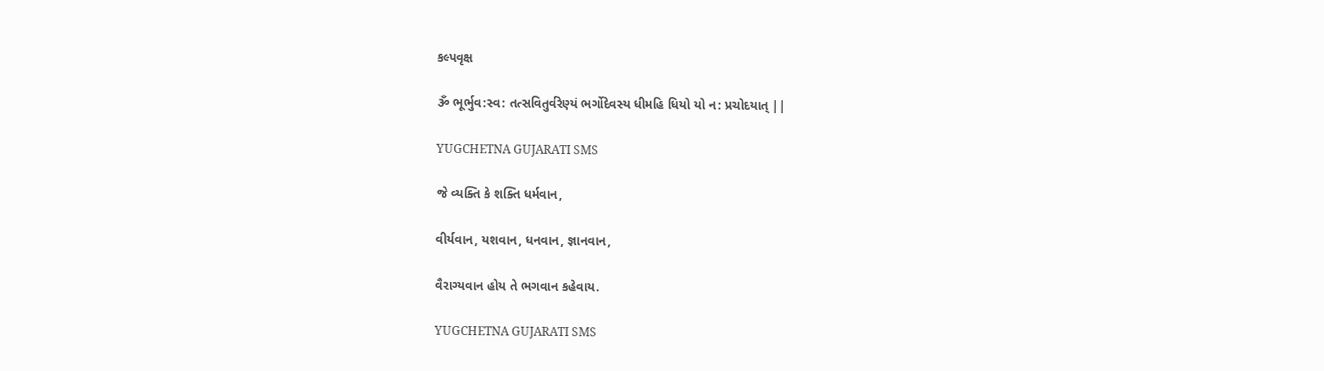કલ્પવૃક્ષ

ૐ ભૂર્ભુવ:સ્વ: તત્સવિતુર્વરેણ્યં ભર્ગોદેવસ્ય ધીમહિ ધિયો યો ન: પ્રચોદયાત્ ||

YUGCHETNA GUJARATI SMS

જે વ્યક્તિ કે શક્તિ ધર્મવાન,

વીર્યવાન, યશવાન, ધનવાન, જ્ઞાનવાન,

વૈરાગ્યવાન હોય તે ભગવાન કહેવાય.

YUGCHETNA GUJARATI SMS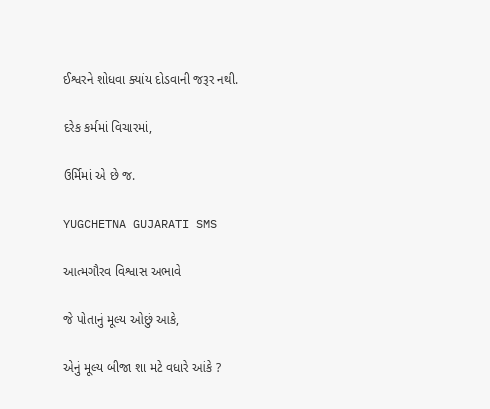ઈશ્વરને શોધવા ક્યાંય દોડવાની જરૂર નથી.

દરેક કર્મમાં વિચારમાં,

ઉર્મિમાં એ છે જ.

YUGCHETNA GUJARATI SMS

આત્મગૌરવ વિશ્વાસ અભાવે

જે પોતાનું મૂલ્ય ઓછું આકે,

એનું મૂલ્ય બીજા શા મટે વધારે આંકે ?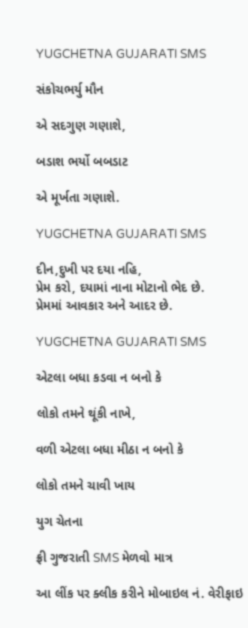YUGCHETNA GUJARATI SMS

સંકોચભર્યુ મૌન

એ સદગુણ ગણાશે,

બડાશ ભર્યો બબડાટ

એ મૂર્ખતા ગણાશે.

YUGCHETNA GUJARATI SMS

દીન,દુખી પર દયા નહિ,
પ્રેમ કરો, દયામાં નાના મોટાનો ભેદ છે.
પ્રેમમાં આવકાર અને આદર છે.

YUGCHETNA GUJARATI SMS

એટલા બધા કડવા ન બનો કે

લોકો તમને થૂંકી નાખે,

વળી એટલા બધા મીઠા ન બનો કે

લોકો તમને ચાવી ખાય

યુગ ચેતના

ફ્રી ગુજરાતી SMS મેળવો માત્ર

આ લીંક પર ક્લીક કરીને મોબાઇલ નં. વેરીફાઇ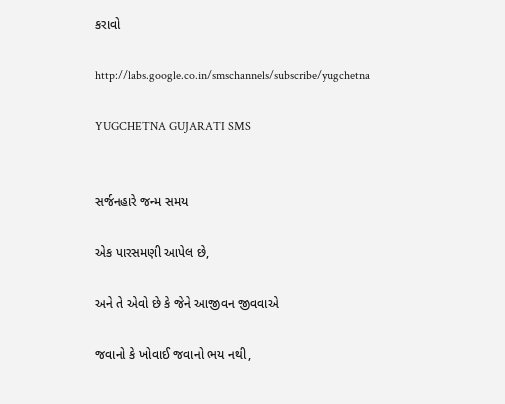કરાવો

http://labs.google.co.in/smschannels/subscribe/yugchetna

YUGCHETNA GUJARATI SMS


સર્જનહારે જન્મ સમય

એક પારસમણી આપેલ છે,

અને તે એવો છે કે જેને આજીવન જીવવાએ

જવાનો કે ખોવાઈ જવાનો ભય નથી,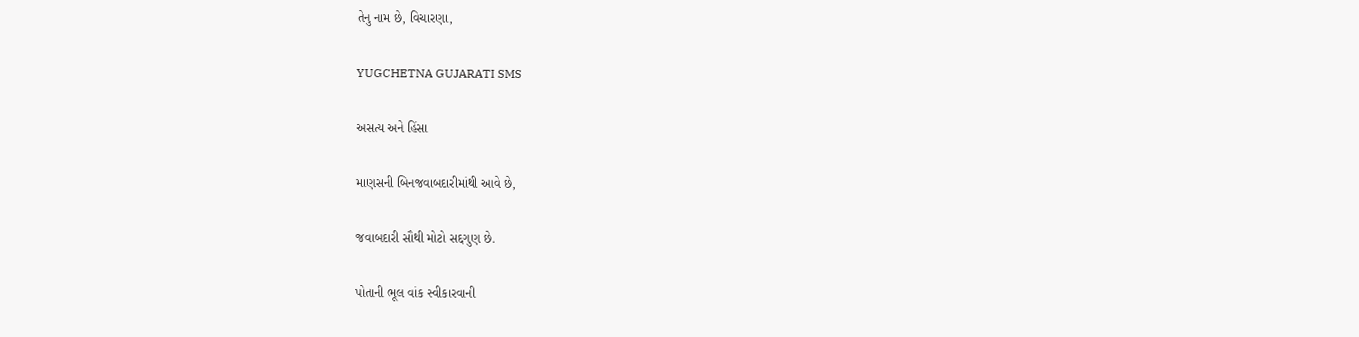તેનુ નામ છે, વિચારણા,

YUGCHETNA GUJARATI SMS

અસત્ય અને હિંસા

માણસની બિનજવાબદારીમાંથી આવે છે,

જવાબદારી સૌથી મોટો સદ્દગુણ છે.

પોતાની ભૂલ વાંક સ્વીકારવાની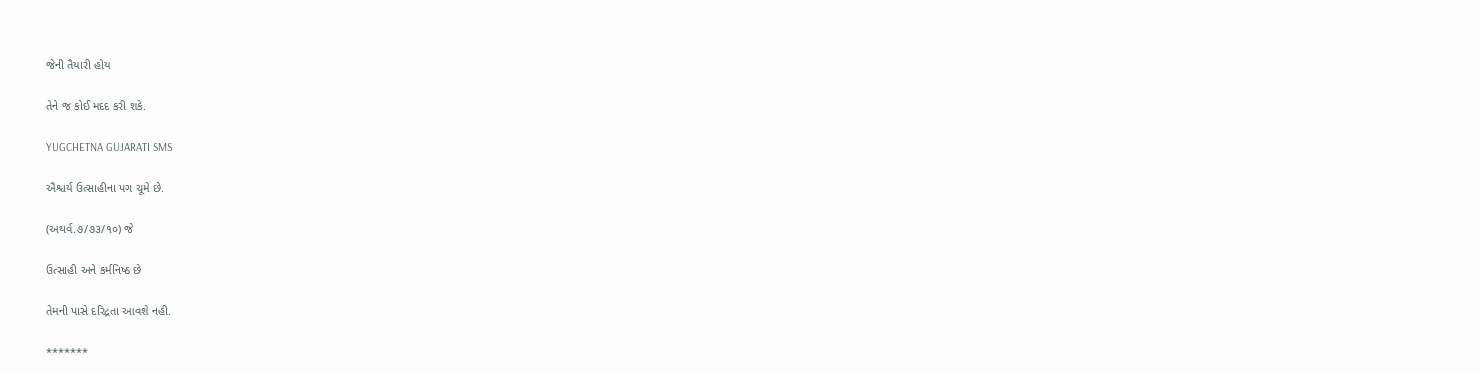જેની તૈયારી હોય

તેને જ કોઈ મદદ કરી શકે.

YUGCHETNA GUJARATI SMS

ઐશ્ચર્ય ઉત્સાહીના પગ ચૂમે છે.

(અથર્વ.૭/૭૩/૧૦) જે

ઉત્સાહી અને કર્મનિષ્ઠ છે

તેમની પાસે દરિદ્રતા આવશે નહી.

*******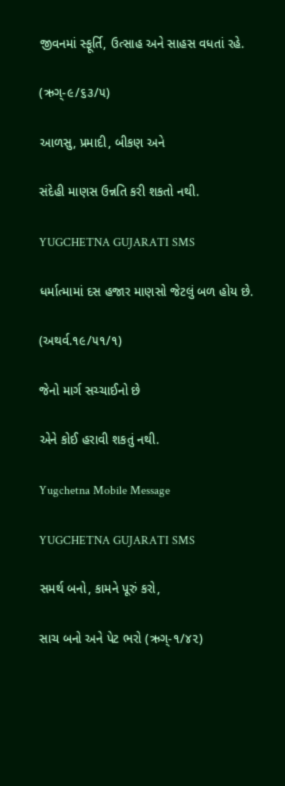જીવનમાં સ્ફૂર્તિ, ઉત્સાહ અને સાહસ વધતાં રહે.

(ઋગ્-૯/૬૩/૫)

આળસુ, પ્રમાદી, બીકણ અને

સંદેહી માણસ ઉન્નતિ કરી શકતો નથી.

YUGCHETNA GUJARATI SMS

ધર્માત્મામાં દસ હજાર માણસો જેટલું બળ હોય છે.

(અથર્વ.૧૯/૫૧/૧)

જેનો માર્ગ સચ્ચાઈનો છે

એને કોઈ હરાવી શકતું નથી.

Yugchetna Mobile Message

YUGCHETNA GUJARATI SMS

સમર્થ બનો, કામને પૂરું કરો,

સાચ બનો અને પેટ ભરો (ઋગ્-૧/૪૨)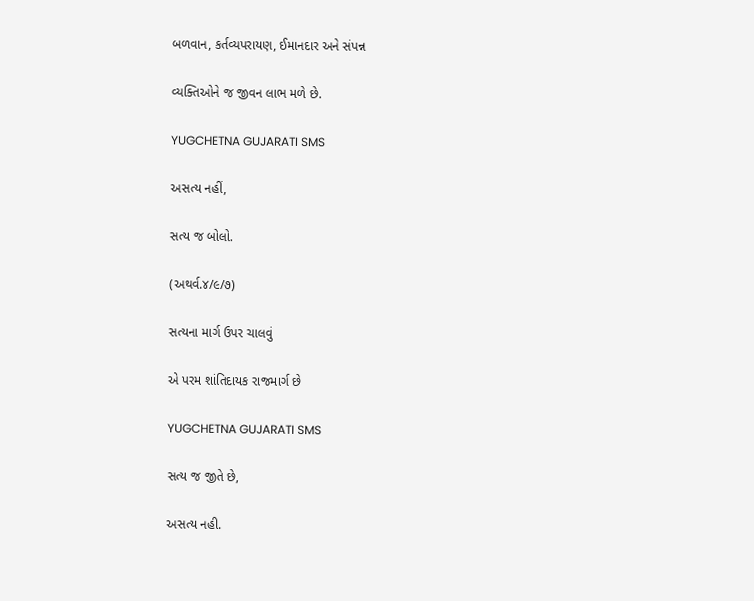બળવાન, કર્તવ્યપરાયણ, ઈમાનદાર અને સંપન્ન

વ્યક્તિઓને જ જીવન લાભ મળે છે.

YUGCHETNA GUJARATI SMS

અસત્ય નહીં,

સત્ય જ બોલો.

(અથર્વ.૪/૯/૭)

સત્યના માર્ગ ઉપર ચાલવું

એ પરમ શાંતિદાયક રાજમાર્ગ છે

YUGCHETNA GUJARATI SMS

સત્ય જ જીતે છે,

અસત્ય નહી.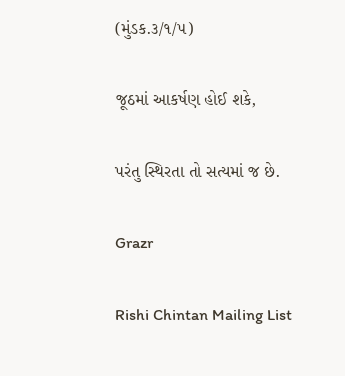(મુંડક.૩/૧/૫)

જૂઠમાં આકર્ષણ હોઈ શકે,

પરંતુ સ્થિરતા તો સત્યમાં જ છે.

Grazr

Rishi Chintan Mailing List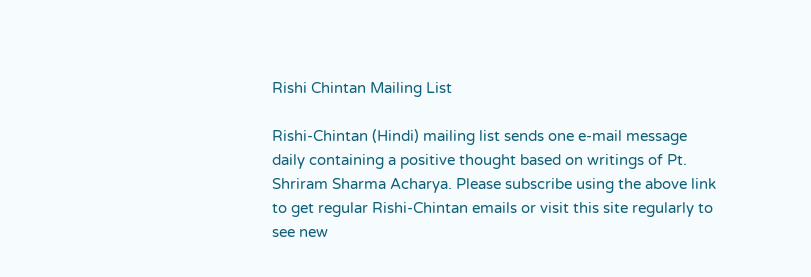Rishi Chintan Mailing List

Rishi-Chintan (Hindi) mailing list sends one e-mail message daily containing a positive thought based on writings of Pt. Shriram Sharma Acharya. Please subscribe using the above link to get regular Rishi-Chintan emails or visit this site regularly to see new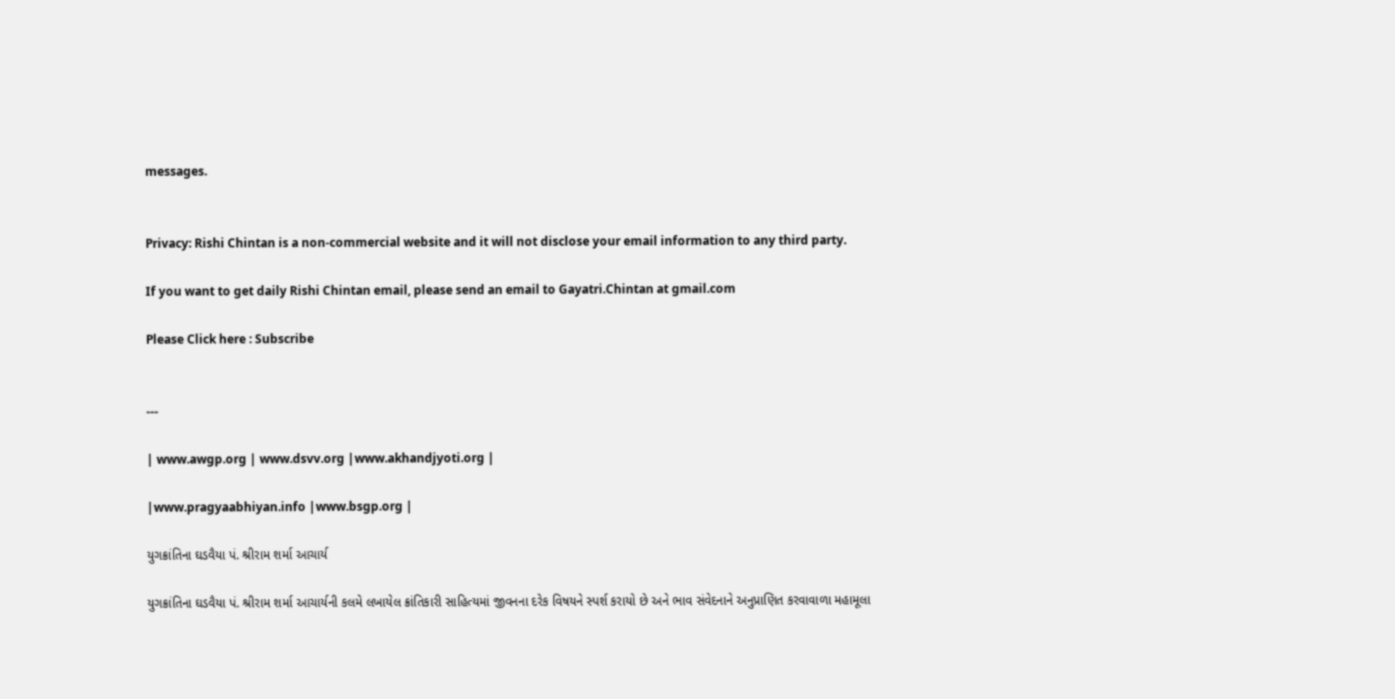messages.


Privacy: Rishi Chintan is a non-commercial website and it will not disclose your email information to any third party.

If you want to get daily Rishi Chintan email, please send an email to Gayatri.Chintan at gmail.com

Please Click here : Subscribe


---

| www.awgp.org | www.dsvv.org |www.akhandjyoti.org |

|www.pragyaabhiyan.info |www.bsgp.org |

યુગક્રાંતિના ઘડવૈયા પં. શ્રીરામ શર્મા આચાર્ય

યુગક્રાંતિના ઘડવૈયા પં. શ્રીરામ શર્મા આચાર્યની કલમે લખાયેલ ક્રાંતિકારી સાહિત્યમાં જીવનના દરેક વિષયને સ્પર્શ કરાયો છે અને ભાવ સંવેદનાને અનુપ્રાણિત કરવાવાળા મહામૂલા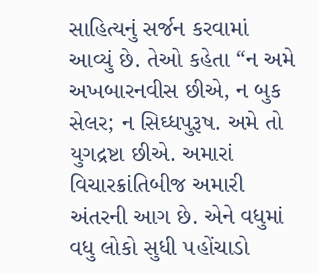સાહિત્યનું સર્જન કરવામાં આવ્યું છે. તેઓ કહેતા “ન અમે અખબારનવીસ છીએ, ન બુક સેલર; ન સિઘ્ધપુરૂષ. અમે તો યુગદ્રષ્ટા છીએ. અમારાં વિચારક્રાંતિબીજ અમારી અંતરની આગ છે. એને વધુમાં વધુ લોકો સુધી ૫હોંચાડો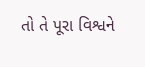તો તે પૂરા વિશ્વને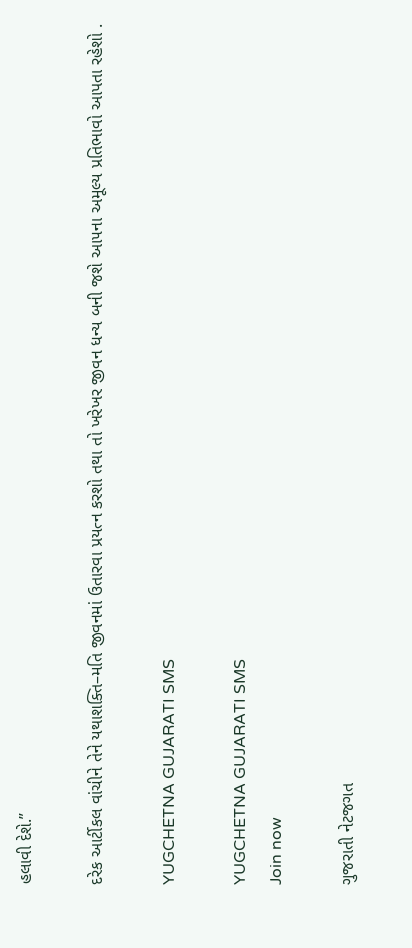હલાવી દેશે.”

દરેક આર્ટીકલ વાંચીને તેને યથાશક્તિ–મતિ જીવનમાં ઉતારવા પ્રયત્ન કરશો તથા તો ખરેખર જીવન ધન્ય બની જશે આ૫ના અમૂલ્ય પ્રતિભાવો આપતા રહેશો .

YUGCHETNA GUJARATI SMS

YUGCHETNA GUJARATI SMS
Join now

ગુજરાતી નેટજગત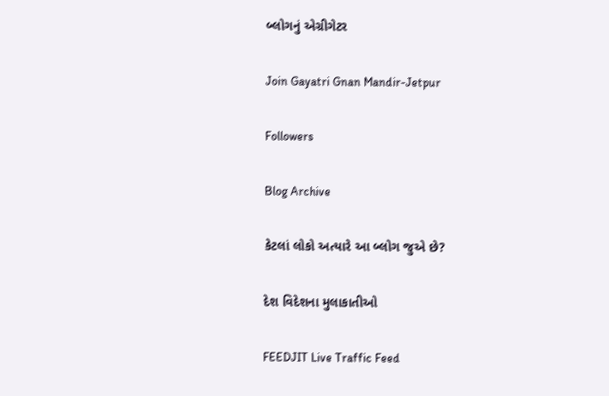બ્લોગનું એગ્રીગેટર

Join Gayatri Gnan Mandir-Jetpur

Followers

Blog Archive

કેટલાં લોકો અત્યારે આ બ્લોગ જુએ છે?

દેશ વિદેશના મુલાકાતીઓ

FEEDJIT Live Traffic Feed